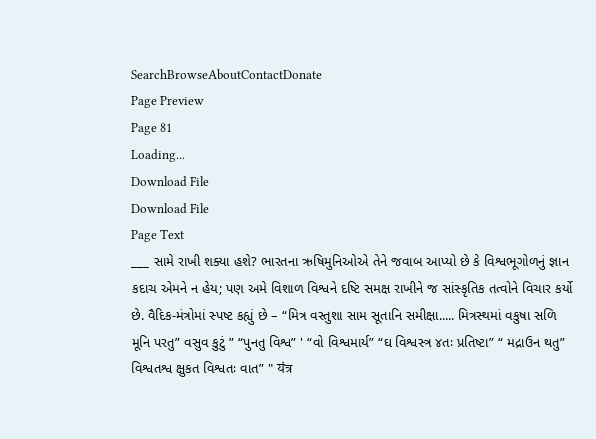SearchBrowseAboutContactDonate
Page Preview
Page 81
Loading...
Download File
Download File
Page Text
___ સામે રાખી શક્યા હશે? ભારતના ઋષિમુનિઓએ તેને જવાબ આપ્યો છે કે વિશ્વભૂગોળનું જ્ઞાન કદાચ એમને ન હેય; પણ અમે વિશાળ વિશ્વને દષ્ટિ સમક્ષ રાખીને જ સાંસ્કૃતિક તત્વોને વિચાર કર્યો છે. વૈદિક-મંત્રોમાં સ્પષ્ટ કહ્યું છે – “મિત્ર વસ્તુશા સામ સૂતાનિ સમીક્ષા..... મિત્રસ્થમાં વકુષા સળિ મૂનિ પરતુ” વસુવ કુટું ” “પુનતુ વિશ્વ” ' “વો વિશ્વમાર્ય” “ઘ વિશ્વસ્ત્ર ૪તઃ પ્રતિષ્ટા” “ મદ્રાઉન થતુ” વિશ્વતશ્વ ક્ષુકત વિશ્વતઃ વાત” " यंत्र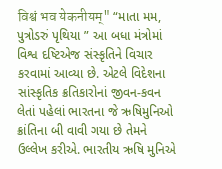विश्वं भव येकनीयम्" “માતા મમ, પુત્રોડરું પૃથિયા ” આ બધા મંત્રોમાં વિશ્વ દષ્ટિએજ સંસ્કૃતિને વિચાર કરવામાં આવ્યા છે. એટલે વિદેશના સાંસ્કૃતિક ક્રતિકારોનાં જીવન-કવન લેતાં પહેલાં ભારતના જે ઋષિમુનિઓ ક્રાંતિના બી વાવી ગયા છે તેમને ઉલ્લેખ કરીએ. ભારતીય ઋષિ મુનિએ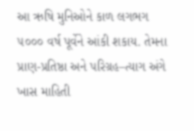આ ઋષિ મુનિઓને કાળ લગભગ ૫૦૦૦ વર્ષ પૂર્વેને આંકી શકાય. તેમના પ્રાણ-પ્રતિષ્ઠા અને પરિગ્રહ–ત્યાગ અંગે ખાસ માહિતી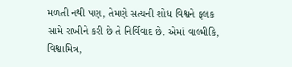મળતી નથી પણ, તેમણે સત્યની શોધ વિશ્વને ફલક સામે રાખીને કરી છે તે નિર્વિવાદ છે. એમાં વાલ્મીકિ, વિશ્વામિત્ર,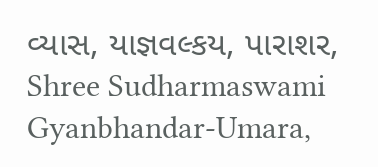વ્યાસ, યાજ્ઞવલ્કય, પારાશર, Shree Sudharmaswami Gyanbhandar-Umara,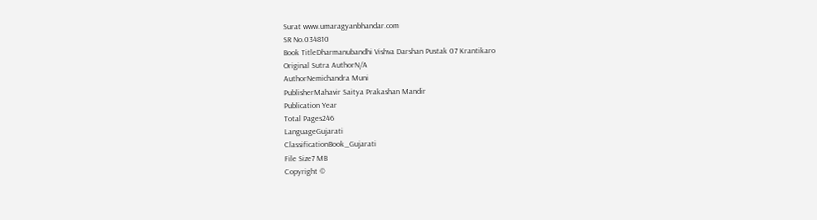Surat www.umaragyanbhandar.com
SR No.034810
Book TitleDharmanubandhi Vishva Darshan Pustak 07 Krantikaro
Original Sutra AuthorN/A
AuthorNemichandra Muni
PublisherMahavir Saitya Prakashan Mandir
Publication Year
Total Pages246
LanguageGujarati
ClassificationBook_Gujarati
File Size7 MB
Copyright ©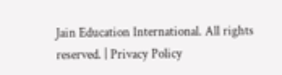Jain Education International. All rights reserved. | Privacy Policy